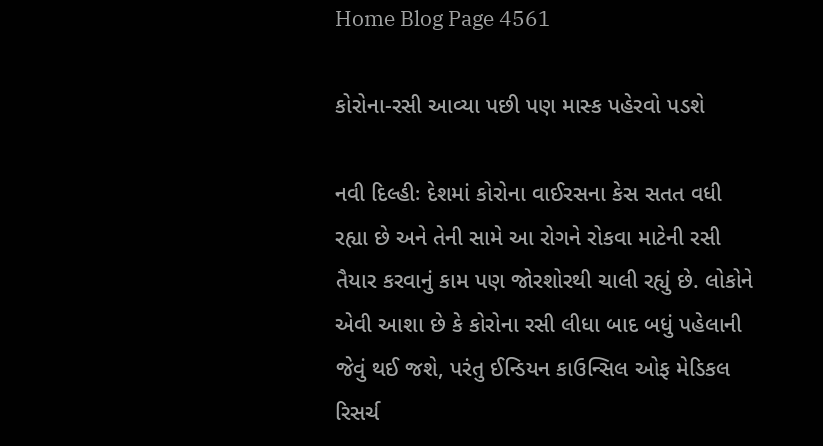Home Blog Page 4561

કોરોના-રસી આવ્યા પછી પણ માસ્ક પહેરવો પડશે

નવી દિલ્હીઃ દેશમાં કોરોના વાઈરસના કેસ સતત વધી રહ્યા છે અને તેની સામે આ રોગને રોકવા માટેની રસી તૈયાર કરવાનું કામ પણ જોરશોરથી ચાલી રહ્યું છે. લોકોને એવી આશા છે કે કોરોના રસી લીધા બાદ બધું પહેલાની જેવું થઈ જશે, પરંતુ ઈન્ડિયન કાઉન્સિલ ઓફ મેડિકલ રિસર્ચ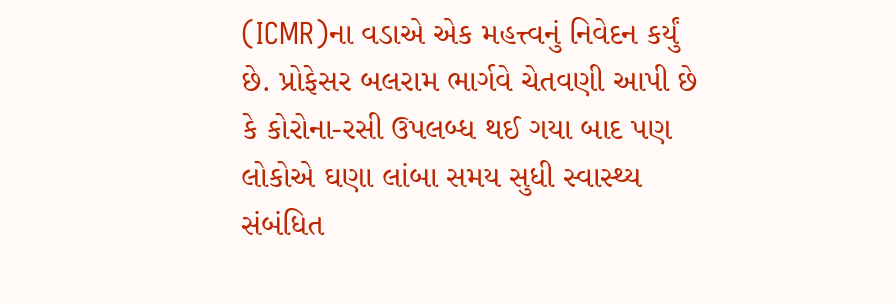(ICMR)ના વડાએ એક મહત્ત્વનું નિવેદન કર્યું છે. પ્રોફેસર બલરામ ભાર્ગવે ચેતવણી આપી છે કે કોરોના-રસી ઉપલબ્ધ થઈ ગયા બાદ પણ લોકોએ ઘણા લાંબા સમય સુધી સ્વાસ્થ્ય સંબંધિત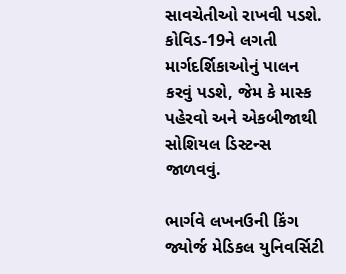સાવચેતીઓ રાખવી પડશે. કોવિડ-19ને લગતી માર્ગદર્શિકાઓનું પાલન કરવું પડશે, જેમ કે માસ્ક પહેરવો અને એકબીજાથી સોશિયલ ડિસ્ટન્સ જાળવવું.

ભાર્ગવે લખનઉની કિંગ જ્યોર્જ મેડિકલ યુનિવર્સિટી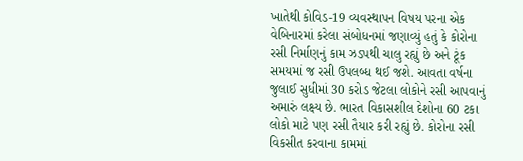ખાતેથી કોવિડ-19 વ્યવસ્થાપન વિષય પરના એક વેબિનારમાં કરેલા સંબોધનમાં જણાવ્યું હતું કે કોરોના રસી નિર્માણનું કામ ઝડપથી ચાલુ રહ્યું છે અને ટૂંક સમયમાં જ રસી ઉપલબ્ધ થઈ જશે. આવતા વર્ષના જુલાઈ સુધીમાં 30 કરોડ જેટલા લોકોને રસી આપવાનું અમારું લક્ષ્ય છે. ભારત વિકાસશીલ દેશોના 60 ટકા લોકો માટે પણ રસી તૈયાર કરી રહ્યું છે. કોરોના રસી વિકસીત કરવાના કામમાં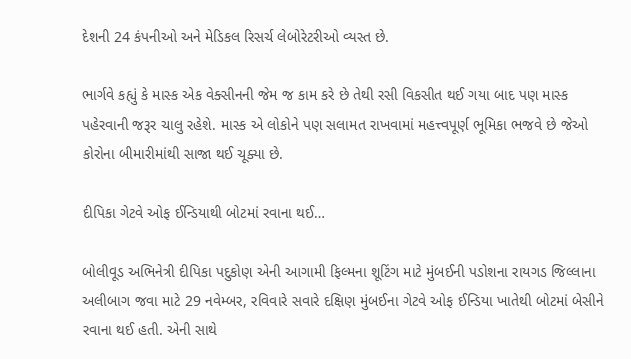દેશની 24 કંપનીઓ અને મેડિકલ રિસર્ચ લેબોરેટરીઓ વ્યસ્ત છે.

ભાર્ગવે કહ્યું કે માસ્ક એક વેક્સીનની જેમ જ કામ કરે છે તેથી રસી વિકસીત થઈ ગયા બાદ પણ માસ્ક પહેરવાની જરૂર ચાલુ રહેશે. માસ્ક એ લોકોને પણ સલામત રાખવામાં મહત્ત્વપૂર્ણ ભૂમિકા ભજવે છે જેઓ કોરોના બીમારીમાંથી સાજા થઈ ચૂક્યા છે.

દીપિકા ગેટવે ઓફ ઈન્ડિયાથી બોટમાં રવાના થઈ…

બોલીવૂડ અભિનેત્રી દીપિકા પદુકોણ એની આગામી ફિલ્મના શૂટિંગ માટે મુંબઈની પડોશના રાયગડ જિલ્લાના અલીબાગ જવા માટે 29 નવેમ્બર, રવિવારે સવારે દક્ષિણ મુંબઈના ગેટવે ઓફ ઈન્ડિયા ખાતેથી બોટમાં બેસીને રવાના થઈ હતી. એની સાથે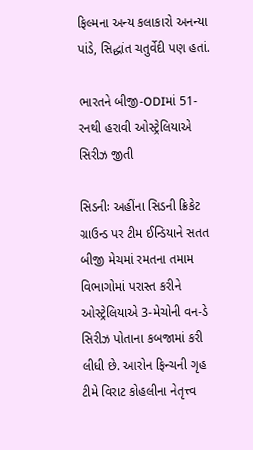ફિલ્મના અન્ય કલાકારો અનન્યા પાંડે, સિદ્ધાંત ચતુર્વેદી પણ હતાં.

ભારતને બીજી-ODIમાં 51-રનથી હરાવી ઓસ્ટ્રેલિયાએ સિરીઝ જીતી

સિડનીઃ અહીંના સિડની ક્રિકેટ ગ્રાઉન્ડ પર ટીમ ઈન્ડિયાને સતત બીજી મેચમાં રમતના તમામ વિભાગોમાં પરાસ્ત કરીને ઓસ્ટ્રેલિયાએ 3-મેચોની વન-ડે સિરીઝ પોતાના કબજામાં કરી લીધી છે. આરોન ફિન્ચની ગૃહ ટીમે વિરાટ કોહલીના નેતૃત્ત્વ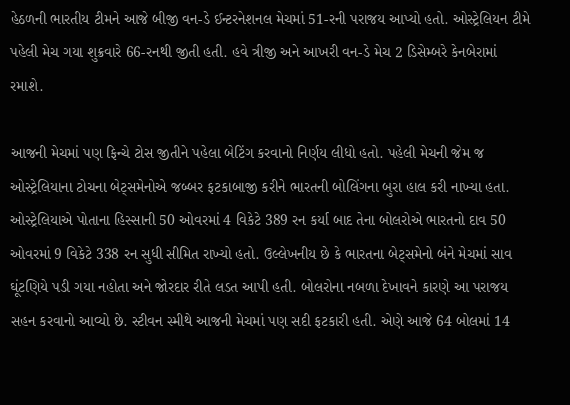હેઠળની ભારતીય ટીમને આજે બીજી વન-ડે ઈન્ટરનેશનલ મેચમાં 51-રની પરાજય આપ્યો હતો. ઓસ્ટ્રેલિયન ટીમે પહેલી મેચ ગયા શુક્રવારે 66-રનથી જીતી હતી. હવે ત્રીજી અને આખરી વન-ડે મેચ 2 ડિસેમ્બરે કેનબેરામાં રમાશે.

આજની મેચમાં પણ ફિન્ચે ટોસ જીતીને પહેલા બેટિંગ કરવાનો નિર્ણય લીધો હતો. પહેલી મેચની જેમ જ ઓસ્ટ્રેલિયાના ટોચના બેટ્સમેનોએ જબ્બર ફટકાબાજી કરીને ભારતની બોલિંગના બુરા હાલ કરી નાખ્યા હતા. ઓસ્ટ્રેલિયાએ પોતાના હિસ્સાની 50 ઓવરમાં 4 વિકેટે 389 રન કર્યા બાદ તેના બોલરોએ ભારતનો દાવ 50 ઓવરમાં 9 વિકેટે 338 રન સુધી સીમિત રાખ્યો હતો. ઉલ્લેખનીય છે કે ભારતના બેટ્સમેનો બંને મેચમાં સાવ ઘૂંટણિયે પડી ગયા નહોતા અને જોરદાર રીતે લડત આપી હતી. બોલરોના નબળા દેખાવને કારણે આ પરાજય સહન કરવાનો આવ્યો છે. સ્ટીવન સ્મીથે આજની મેચમાં પણ સદી ફટકારી હતી. એણે આજે 64 બોલમાં 14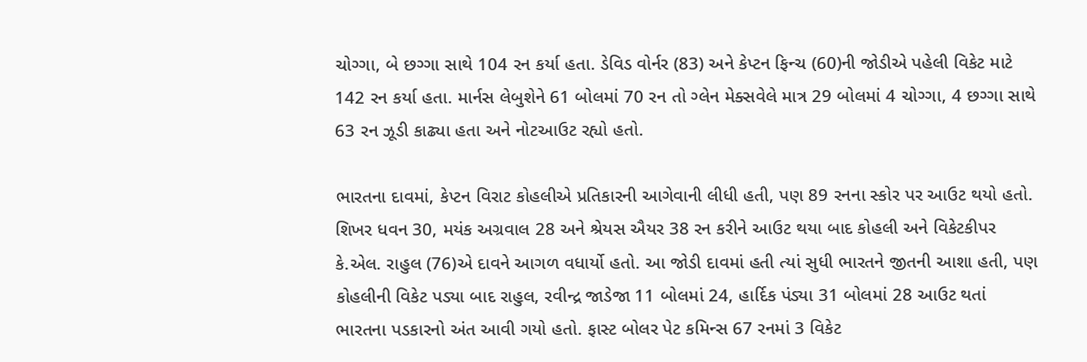ચોગ્ગા, બે છગ્ગા સાથે 104 રન કર્યા હતા. ડેવિડ વોર્નર (83) અને કેપ્ટન ફિન્ચ (60)ની જોડીએ પહેલી વિકેટ માટે 142 રન કર્યા હતા. માર્નસ લેબુશેને 61 બોલમાં 70 રન તો ગ્લેન મેક્સવેલે માત્ર 29 બોલમાં 4 ચોગ્ગા, 4 છગ્ગા સાથે 63 રન ઝૂડી કાઢ્યા હતા અને નોટઆઉટ રહ્યો હતો.

ભારતના દાવમાં, કેપ્ટન વિરાટ કોહલીએ પ્રતિકારની આગેવાની લીધી હતી, પણ 89 રનના સ્કોર પર આઉટ થયો હતો. શિખર ધવન 30, મયંક અગ્રવાલ 28 અને શ્રેયસ ઐયર 38 રન કરીને આઉટ થયા બાદ કોહલી અને વિકેટકીપર કે.એલ. રાહુલ (76)એ દાવને આગળ વધાર્યો હતો. આ જોડી દાવમાં હતી ત્યાં સુધી ભારતને જીતની આશા હતી, પણ કોહલીની વિકેટ પડ્યા બાદ રાહુલ, રવીન્દ્ર જાડેજા 11 બોલમાં 24, હાર્દિક પંડ્યા 31 બોલમાં 28 આઉટ થતાં ભારતના પડકારનો અંત આવી ગયો હતો. ફાસ્ટ બોલર પેટ કમિન્સ 67 રનમાં 3 વિકેટ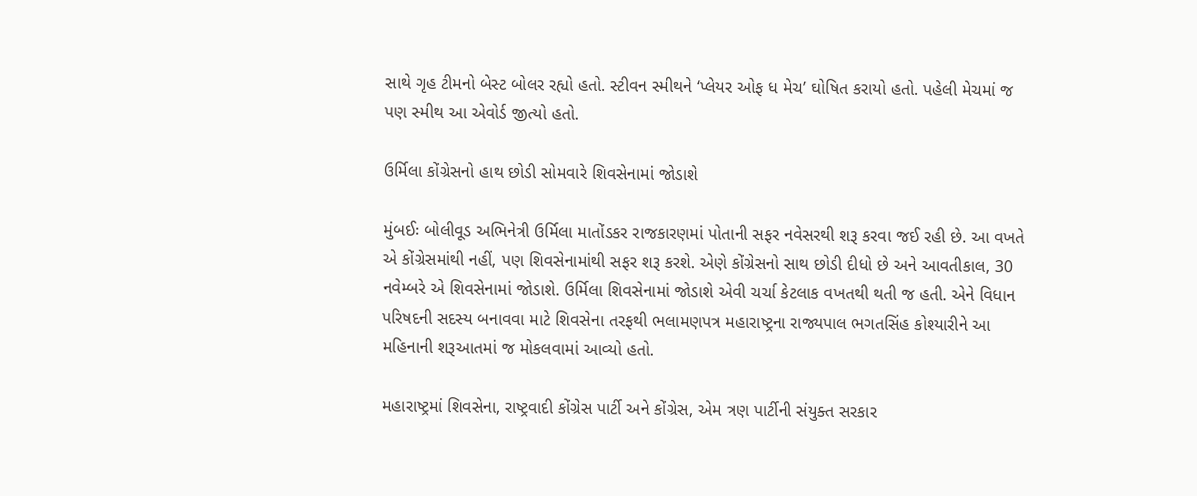સાથે ગૃહ ટીમનો બેસ્ટ બોલર રહ્યો હતો. સ્ટીવન સ્મીથને ‘પ્લેયર ઓફ ધ મેચ’ ઘોષિત કરાયો હતો. પહેલી મેચમાં જ પણ સ્મીથ આ એવોર્ડ જીત્યો હતો.

ઉર્મિલા કોંગ્રેસનો હાથ છોડી સોમવારે શિવસેનામાં જોડાશે

મુંબઈઃ બોલીવૂડ અભિનેત્રી ઉર્મિલા માતોંડકર રાજકારણમાં પોતાની સફર નવેસરથી શરૂ કરવા જઈ રહી છે. આ વખતે એ કોંગ્રેસમાંથી નહીં, પણ શિવસેનામાંથી સફર શરૂ કરશે. એણે કોંગ્રેસનો સાથ છોડી દીધો છે અને આવતીકાલ, 30 નવેમ્બરે એ શિવસેનામાં જોડાશે. ઉર્મિલા શિવસેનામાં જોડાશે એવી ચર્ચા કેટલાક વખતથી થતી જ હતી. એને વિધાન પરિષદની સદસ્ય બનાવવા માટે શિવસેના તરફથી ભલામણપત્ર મહારાષ્ટ્રના રાજ્યપાલ ભગતસિંહ કોશ્યારીને આ મહિનાની શરૂઆતમાં જ મોકલવામાં આવ્યો હતો.

મહારાષ્ટ્રમાં શિવસેના, રાષ્ટ્રવાદી કોંગ્રેસ પાર્ટી અને કોંગ્રેસ, એમ ત્રણ પાર્ટીની સંયુક્ત સરકાર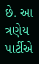છે. આ ત્રણેય પાર્ટીએ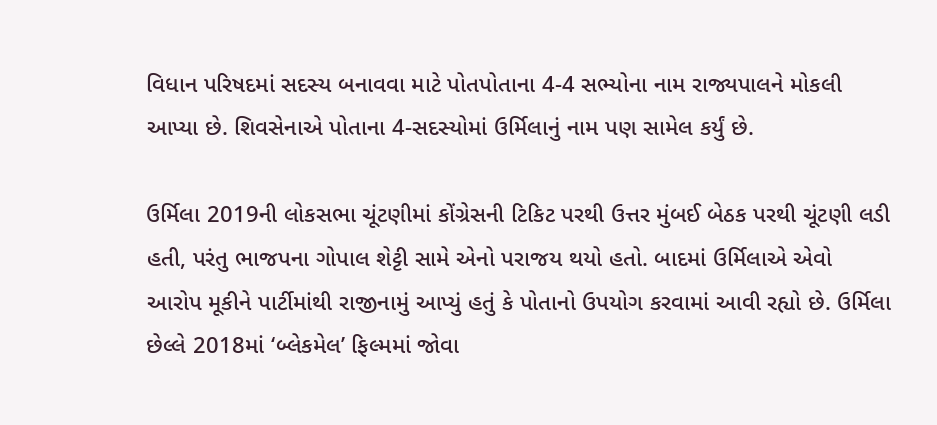વિધાન પરિષદમાં સદસ્ય બનાવવા માટે પોતપોતાના 4-4 સભ્યોના નામ રાજ્યપાલને મોકલી આપ્યા છે. શિવસેનાએ પોતાના 4-સદસ્યોમાં ઉર્મિલાનું નામ પણ સામેલ કર્યું છે.

ઉર્મિલા 2019ની લોકસભા ચૂંટણીમાં કોંગ્રેસની ટિકિટ પરથી ઉત્તર મુંબઈ બેઠક પરથી ચૂંટણી લડી હતી, પરંતુ ભાજપના ગોપાલ શેટ્ટી સામે એનો પરાજય થયો હતો. બાદમાં ઉર્મિલાએ એવો આરોપ મૂકીને પાર્ટીમાંથી રાજીનામું આપ્યું હતું કે પોતાનો ઉપયોગ કરવામાં આવી રહ્યો છે. ઉર્મિલા છેલ્લે 2018માં ‘બ્લેકમેલ’ ફિલ્મમાં જોવા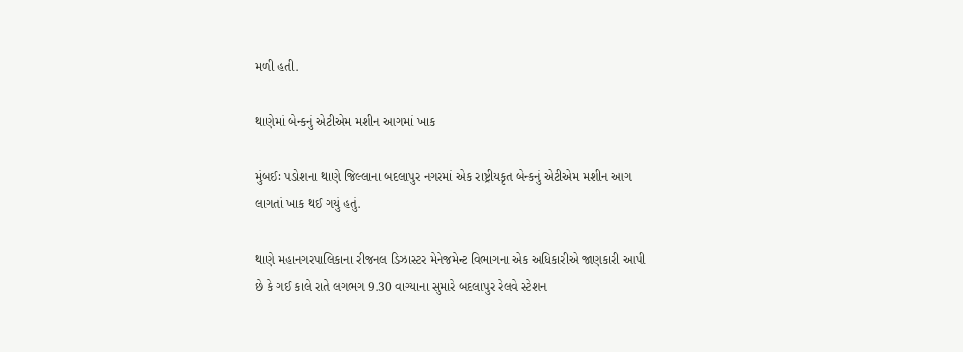મળી હતી.

થાણેમાં બેન્કનું એટીએમ મશીન આગમાં ખાક

મુંબઈઃ પડોશના થાણે જિલ્લાના બદલાપુર નગરમાં એક રાષ્ટ્રીયકૃત બેન્કનું એટીએમ મશીન આગ લાગતાં ખાક થઈ ગયું હતું.

થાણે મહાનગરપાલિકાના રીજનલ ડિઝાસ્ટર મેનેજમેન્ટ વિભાગના એક અધિકારીએ જાણકારી આપી છે કે ગઈ કાલે રાતે લગભગ 9.30 વાગ્યાના સુમારે બદલાપુર રેલવે સ્ટેશન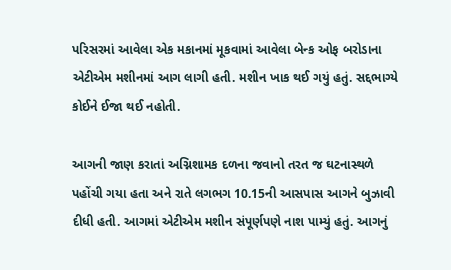પરિસરમાં આવેલા એક મકાનમાં મૂકવામાં આવેલા બેન્ક ઓફ બરોડાના એટીએમ મશીનમાં આગ લાગી હતી. મશીન ખાક થઈ ગયું હતું. સદ્દભાગ્યે કોઈને ઈજા થઈ નહોતી.

આગની જાણ કરાતાં અગ્નિશામક દળના જવાનો તરત જ ઘટનાસ્થળે પહોંચી ગયા હતા અને રાતે લગભગ 10.15ની આસપાસ આગને બુઝાવી દીધી હતી. આગમાં એટીએમ મશીન સંપૂર્ણપણે નાશ પામ્યું હતું. આગનું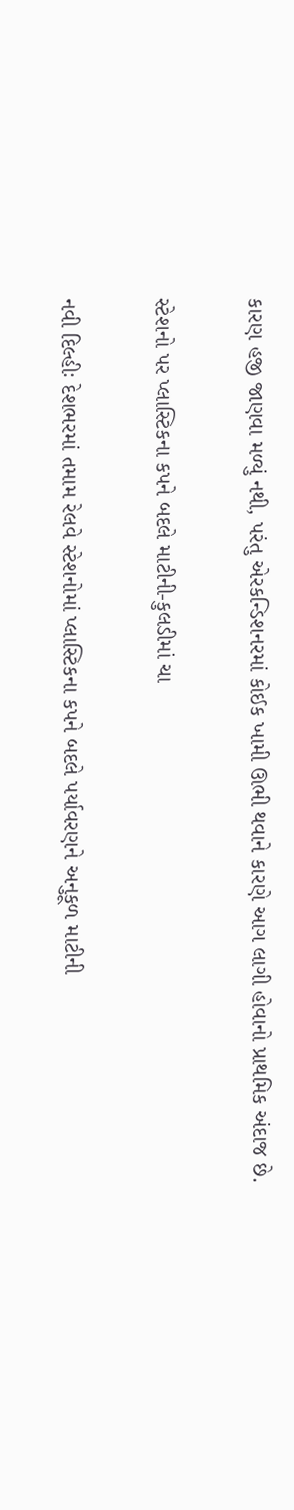કારણ હજી જાણવા મળ્યું નથી, પરંતુ એરકન્ડિશનરમાં કોઈક ખામી ઊભી થવાને કારણે આગ લાગી હોવાનો પ્રાથમિક અંદાજ છે.

સ્ટેશનો પર પ્લાસ્ટિકના કપને બદલે માટીની-કુલડીમાં ચા

નવી દિલ્હીઃ દેશભરમાં તમામ રેલવે સ્ટેશનોમાં પ્લાસ્ટિકના કપને બદલે પર્યાવરણને અનુકૂળ માટીની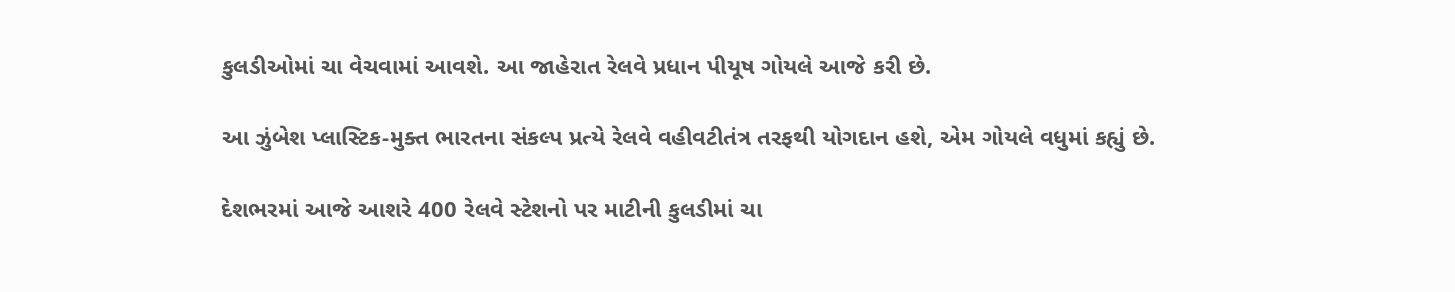કુલડીઓમાં ચા વેચવામાં આવશે. આ જાહેરાત રેલવે પ્રધાન પીયૂષ ગોયલે આજે કરી છે.

આ ઝુંબેશ પ્લાસ્ટિક-મુક્ત ભારતના સંકલ્પ પ્રત્યે રેલવે વહીવટીતંત્ર તરફથી યોગદાન હશે, એમ ગોયલે વધુમાં કહ્યું છે.

દેશભરમાં આજે આશરે 400 રેલવે સ્ટેશનો પર માટીની કુલડીમાં ચા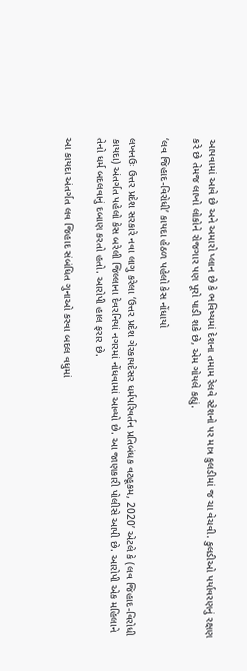આપવામાં આવે છે અને અમારો પ્લાન છે કે ભવિષ્યમાં દેશના તમામ રેલવે સ્ટેશનો પર માત્ર કુલડીમાં જ ચા વેચવી. કુલડીઓ પર્યાવરણનું રક્ષણ કરે છે તેમજ લાખો લોકોને રોજગાર પણ પૂરો પાડી શકે છે, એમ ગોયલે કહ્યું.

‘લવ જિહાદ-વિરોધી’ કાયદા હેઠળ પહેલો કેસ નોંધાયો

લખનઉઃ ઉત્તર પ્રદેશ સરકારે નવા લાગુ કરેલા ‘ઉત્તર પ્રદેશ ગેરકાયદેસર ધર્મપરિવર્તન પ્રતિબંધક વટહૂકમ, 2020’ એટલે કે (લવ જિહાદ-વિરોધી કાયદા) અંતર્ગત પહેલો કેસ બરેલી જિલ્લાના દેવરનિયાં નગરમાં નોંધવામાં આવ્યો છે. આ જાણકારી પોલીસે આપી છે. આરોપી એક મહિલાને તેનો ધર્મ બદલવાનું દબાણ કરતો હતો. આરોપી હાલ ફરાર છે.

આ કાયદા અંતર્ગત લવ જિહાદ સંબંધિત ગુનાઓ કરવા બદલ વધુમાં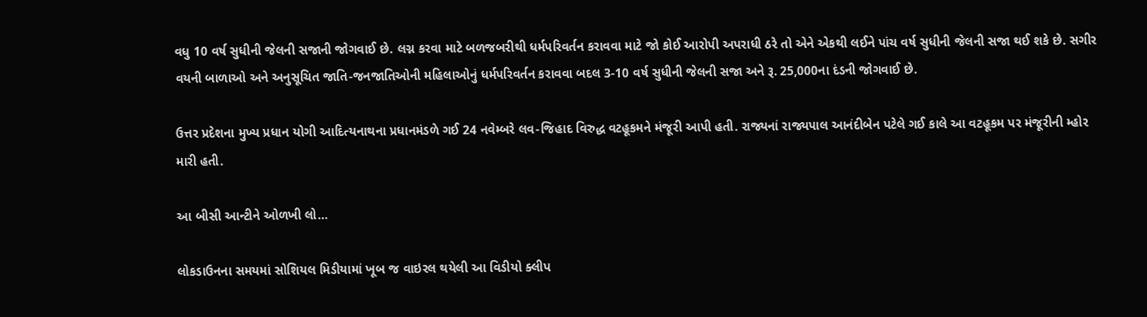વધુ 10 વર્ષ સુધીની જેલની સજાની જોગવાઈ છે. લગ્ન કરવા માટે બળજબરીથી ધર્મપરિવર્તન કરાવવા માટે જો કોઈ આરોપી અપરાધી ઠરે તો એને એકથી લઈને પાંચ વર્ષ સુધીની જેલની સજા થઈ શકે છે. સગીર વયની બાળાઓ અને અનુસૂચિત જાતિ-જનજાતિઓની મહિલાઓનું ધર્મપરિવર્તન કરાવવા બદલ 3-10 વર્ષ સુધીની જેલની સજા અને રૂ. 25,000ના દંડની જોગવાઈ છે.

ઉત્તર પ્રદેશના મુખ્ય પ્રધાન યોગી આદિત્યનાથના પ્રધાનમંડળે ગઈ 24 નવેમ્બરે લવ-જિહાદ વિરુદ્ધ વટહૂકમને મંજૂરી આપી હતી. રાજ્યનાં રાજ્યપાલ આનંદીબેન પટેલે ગઈ કાલે આ વટહૂકમ પર મંજૂરીની મ્હોર મારી હતી.

આ બીસી આન્ટીને ઓળખી લો…

લોકડાઉનના સમયમાં સોશિયલ મિડીયામાં ખૂબ જ વાઇરલ થયેલી આ વિડીયો ક્લીપ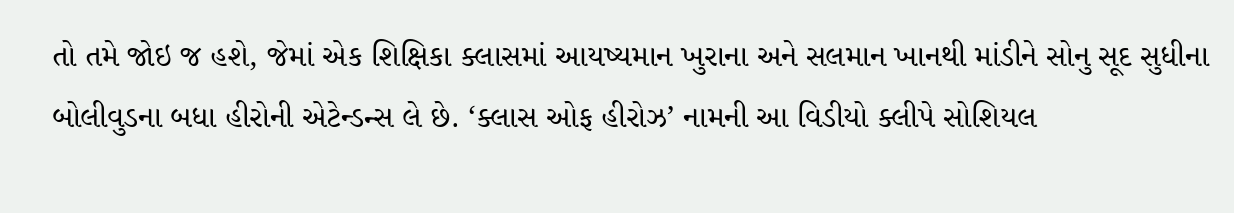તો તમે જોઇ જ હશે, જેમાં એક શિક્ષિકા ક્લાસમાં આયષ્યમાન ખુરાના અને સલમાન ખાનથી માંડીને સોનુ સૂદ સુધીના બોલીવુડના બધા હીરોની એટેન્ડન્સ લે છે. ‘ક્લાસ ઓફ હીરોઝ’ નામની આ વિડીયો ક્લીપે સોશિયલ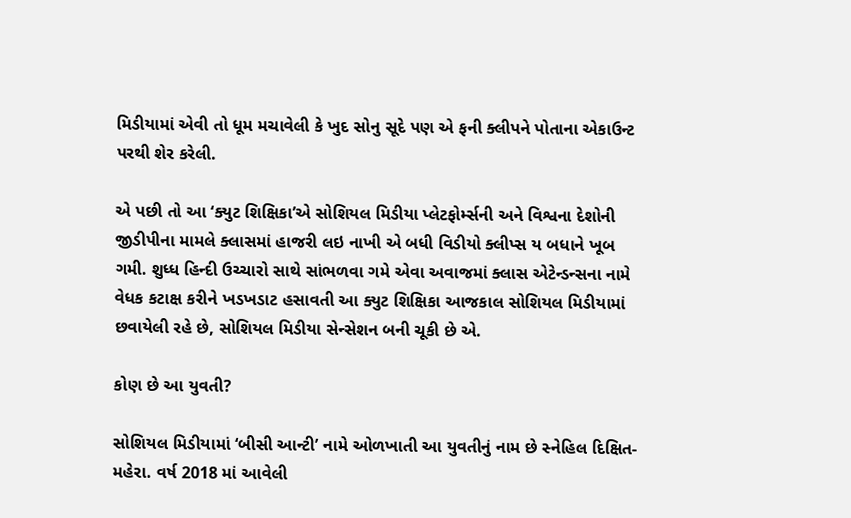મિડીયામાં એવી તો ધૂમ મચાવેલી કે ખુદ સોનુ સૂદે પણ એ ફની ક્લીપને પોતાના એકાઉન્ટ પરથી શેર કરેલી.

એ પછી તો આ ‘ક્યુટ શિક્ષિકા’એ સોશિયલ મિડીયા પ્લેટફોર્મ્સની અને વિશ્વના દેશોની જીડીપીના મામલે ક્લાસમાં હાજરી લઇ નાખી એ બધી વિડીયો ક્લીપ્સ ય બધાને ખૂબ ગમી. શુધ્ધ હિન્દી ઉચ્ચારો સાથે સાંભળવા ગમે એવા અવાજમાં ક્લાસ એટેન્ડન્સના નામે વેધક કટાક્ષ કરીને ખડખડાટ હસાવતી આ ક્યુટ શિક્ષિકા આજકાલ સોશિયલ મિડીયામાં છવાયેલી રહે છે, સોશિયલ મિડીયા સેન્સેશન બની ચૂકી છે એ.

કોણ છે આ યુવતી?

સોશિયલ મિડીયામાં ‘બીસી આન્ટી’ નામે ઓળખાતી આ યુવતીનું નામ છે સ્નેહિલ દિક્ષિત-મહેરા. વર્ષ 2018 માં આવેલી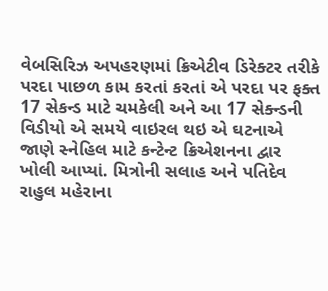વેબસિરિઝ અપહરણમાં ક્રિએટીવ ડિરેક્ટર તરીકે પરદા પાછળ કામ કરતાં કરતાં એ પરદા પર ફક્ત 17 સેકન્ડ માટે ચમકેલી અને આ 17 સેક્ન્ડની વિડીયો એ સમયે વાઇરલ થઇ એ ઘટનાએ જાણે સ્નેહિલ માટે કન્ટેન્ટ ક્રિએશનના દ્વાર ખોલી આપ્યાં. મિત્રોની સલાહ અને પતિદેવ રાહુલ મહેરાના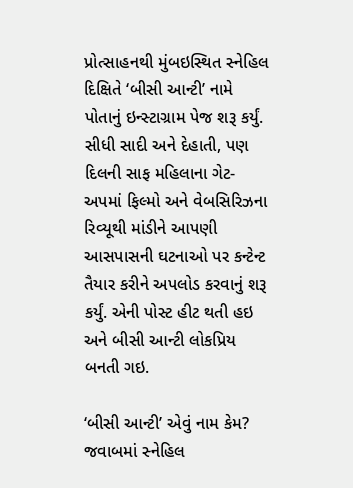પ્રોત્સાહનથી મુંબઇસ્થિત સ્નેહિલ દિક્ષિતે ‘બીસી આન્ટી’ નામે પોતાનું ઇન્સ્ટાગ્રામ પેજ શરૂ કર્યું. સીધી સાદી અને દેહાતી, પણ દિલની સાફ મહિલાના ગેટ-અપમાં ફિલ્મો અને વેબસિરિઝના રિવ્યૂથી માંડીને આપણી આસપાસની ઘટનાઓ પર કન્ટેન્ટ તૈયાર કરીને અપલોડ કરવાનું શરૂ કર્યું. એની પોસ્ટ હીટ થતી હઇ અને બીસી આન્ટી લોકપ્રિય બનતી ગઇ.

‘બીસી આન્ટી’ એવું નામ કેમ? જવાબમાં સ્નેહિલ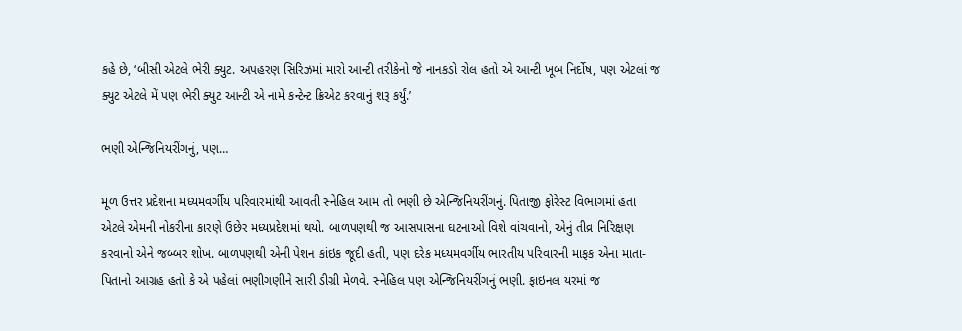કહે છે, ‘બીસી એટલે ભેરી ક્યુટ. અપહરણ સિરિઝમાં મારો આન્ટી તરીકેનો જે નાનકડો રોલ હતો એ આન્ટી ખૂબ નિર્દોષ, પણ એટલાં જ ક્યુટ એટલે મેં પણ ભેરી ક્યુટ આન્ટી એ નામે કન્ટેન્ટ ક્રિએટ કરવાનું શરૂ કર્યું.’

ભણી એન્જિનિયરીંગનું, પણ…

મૂળ ઉત્તર પ્રદેશના મધ્યમવર્ગીય પરિવારમાંથી આવતી સ્નેહિલ આમ તો ભણી છે એન્જિનિયરીંગનું. પિતાજી ફોરેસ્ટ વિભાગમાં હતા એટલે એમની નોકરીના કારણે ઉછેર મધ્યપ્રદેશમાં થયો. બાળપણથી જ આસપાસના ઘટનાઓ વિશે વાંચવાનો, એનું તીવ્ર નિરિક્ષણ કરવાનો એને જબ્બર શોખ. બાળપણથી એની પેશન કાંઇક જૂદી હતી, પણ દરેક મધ્યમવર્ગીય ભારતીય પરિવારની માફક એના માતા-પિતાનો આગ્રહ હતો કે એ પહેલાં ભણીગણીને સારી ડીગ્રી મેળવે. સ્નેહિલ પણ એન્જિનિયરીંગનું ભણી. ફાઇનલ યરમાં જ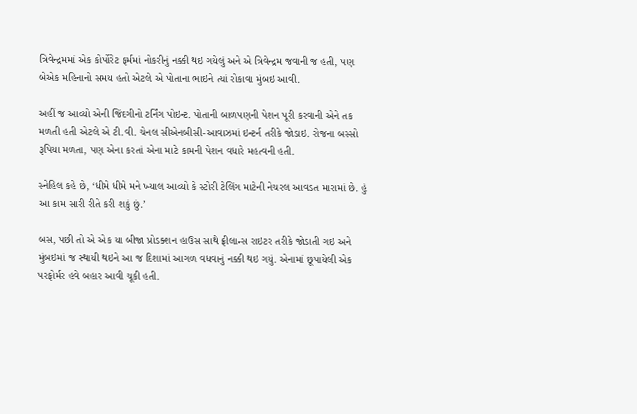ત્રિવેન્દ્રમમાં એક કોર્પોરેટ ફર્મમાં નોકરીનું નક્કી થઇ ગયેલું અને એ ત્રિવેન્દ્રમ જવાની જ હતી, પણ બેએક મહિનાનો સમય હતો એટલે એ પોતાના ભાઇને ત્યાં રોકાવા મુંબઇ આવી.

અહીં જ આવ્યો એની જિંદગીનો ટર્નિંગ પોઇન્ટ. પોતાની બાળપણની પેશન પૂરી કરવાની એને તક મળતી હતી એટલે એ ટી.વી. ચેનલ સીએનબીસી-આવાઝમાં ઇન્ટર્ન તરીકે જોડાઇ. રોજના બસ્સો રૂપિયા મળતા, પણ એના કરતાં એના માટે કામની પેશન વધારે મહત્વની હતી.

સ્નેહિલ કહે છે, ‘ધીમે ધીમે મને ખ્યાલ આવ્યો કે સ્ટોરી ટેલિંગ માટેની નેચરલ આવડત મારામાં છે. હું આ કામ સારી રીતે કરી શકું છું.’

બસ, પછી તો એ એક યા બીજા પ્રોડક્શન હાઉસ સાથે ફ્રીલાન્સ રાઇટર તરીકે જોડાતી ગઇ અને મુંબઇમાં જ સ્થાયી થઇને આ જ દિશામાં આગળ વધવાનું નક્કી થઇ ગયું. એનામાં છૂપાયેલી એક પરફોર્મર હવે બહાર આવી ચૂકી હતી.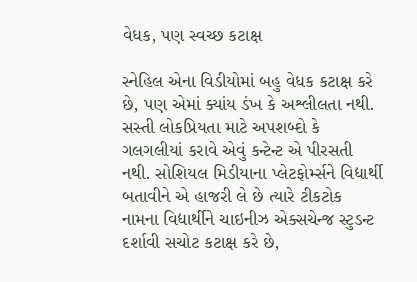વેધક, પણ સ્વચ્છ કટાક્ષ

સ્નેહિલ એના વિડીયોમાં બહુ વેધક કટાક્ષ કરે છે, પણ એમાં ક્યાંય ડંખ કે અશ્લીલતા નથી. સસ્તી લોકપ્રિયતા માટે અપશબ્દો કે ગલગલીયાં કરાવે એવું કન્ટેન્ટ એ પીરસતી નથી. સોશિયલ મિડીયાના પ્લેટફોર્મ્સને વિદ્યાર્થી બતાવીને એ હાજરી લે છે ત્યારે ટીકટોક નામના વિદ્યાર્થીને ચાઇનીઝ એક્સચેન્જ સ્ટુડન્ટ દર્શાવી સચોટ કટાક્ષ કરે છે,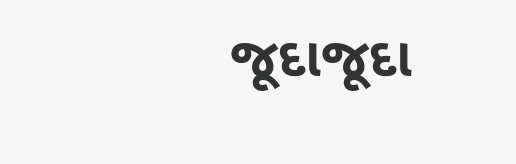જૂદાજૂદા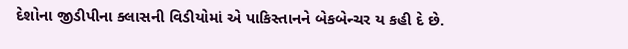દેશોના જીડીપીના ક્લાસની વિડીયોમાં એ પાકિસ્તાનને બેકબેન્ચર ય કહી દે છે.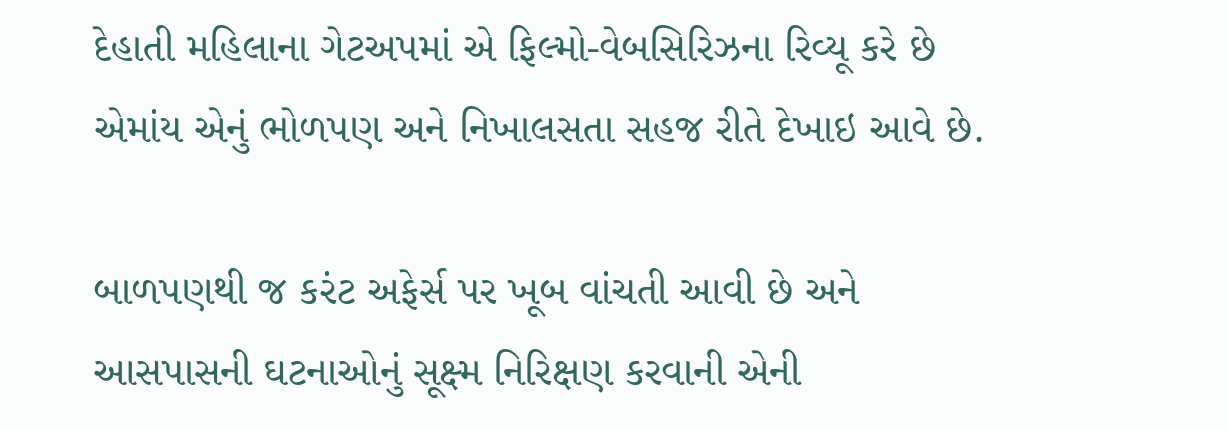દેહાતી મહિલાના ગેટઅપમાં એ ફિલ્મો-વેબસિરિઝના રિવ્યૂ કરે છે એમાંય એનું ભોળપણ અને નિખાલસતા સહજ રીતે દેખાઇ આવે છે.

બાળપણથી જ કરંટ અફેર્સ પર ખૂબ વાંચતી આવી છે અને આસપાસની ઘટનાઓનું સૂક્ષ્મ નિરિક્ષણ કરવાની એની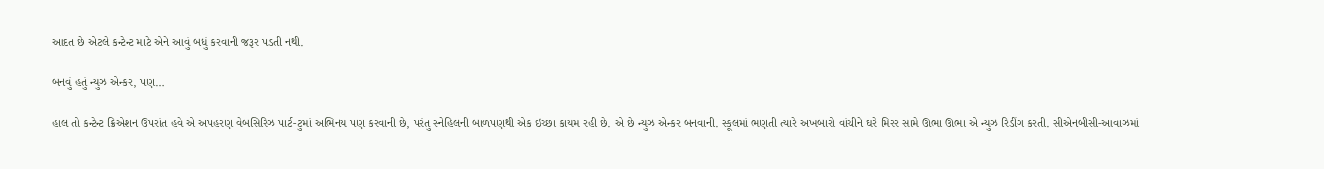આદત છે એટલે કન્ટેન્ટ માટે એને આવું બધું કરવાની જરૂર પડતી નથી.

બનવું હતું ન્યુઝ એન્કર, પણ…

હાલ તો કન્ટેન્ટ ક્રિએશન ઉપરાંત હવે એ અપહરણ વેબસિરિઝ પાર્ટ-ટુમાં અભિનય પણ કરવાની છે, પરંતુ સ્નેહિલની બાળપણથી એક ઇચ્છા કાયમ રહી છે. એ છે ન્યુઝ એન્કર બનવાની. સ્કૂલમાં ભણતી ત્યારે અખબારો વાંચીને ઘરે મિરર સામે ઊભા ઊભા એ ન્યુઝ રિડીંગ કરતી. સીએનબીસી-આવાઝમાં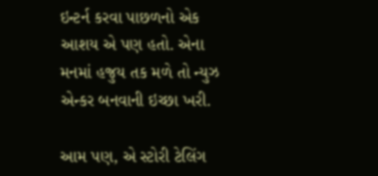ઇન્ટર્ન કરવા પાછળનો એક આશય એ પણ હતો. એના મનમાં હજુય તક મળે તો ન્યુઝ એન્કર બનવાની ઇચ્છા ખરી.

આમ પણ, એ સ્ટોરી ટેલિંગ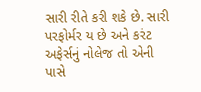સારી રીતે કરી શકે છે. સારી પરફોર્મર ય છે અને કરંટ અફેર્સનું નોલેજ તો એની પાસે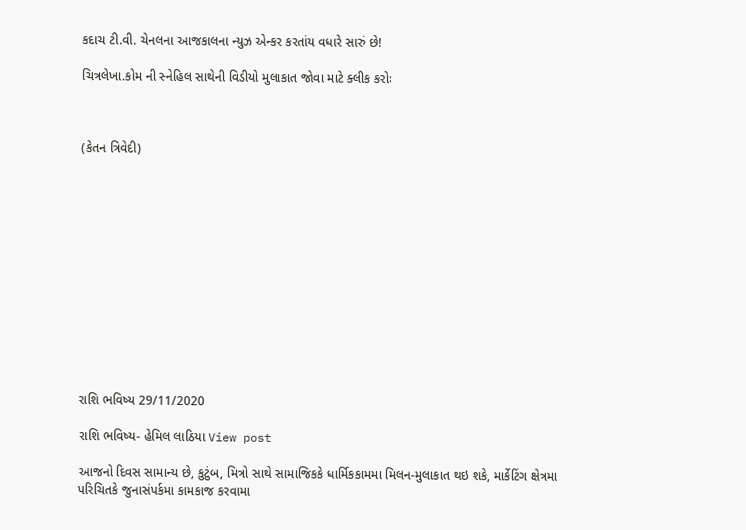કદાચ ટી.વી. ચેનલના આજકાલના ન્યુઝ એન્કર કરતાંય વધારે સારું છે!

ચિત્રલેખા.કોમ ની સ્નેહિલ સાથેની વિડીયો મુલાકાત જોવા માટે ક્લીક કરોઃ



(કેતન ત્રિવેદી)













રાશિ ભવિષ્ય 29/11/2020

રાશિ ભવિષ્ય- હેમિલ લાઠિયા View post

આજનો દિવસ સામાન્ય છે, કુટુંબ, મિત્રો સાથે સામાજિકકે ધાર્મિકકામમા મિલન-મુલાકાત થઇ શકે, માર્કેટિંગ ક્ષેત્રમા પરિચિતકે જુનાસંપર્કમા કામકાજ કરવામા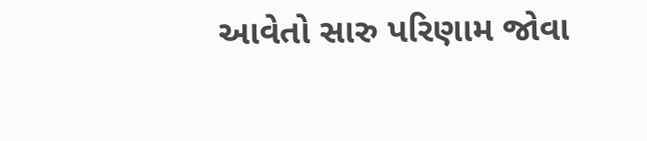આવેતો સારુ પરિણામ જોવા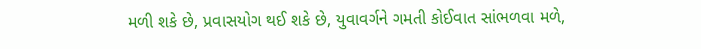મળી શકે છે, પ્રવાસયોગ થઈ શકે છે, યુવાવર્ગને ગમતી કોઈવાત સાંભળવા મળે,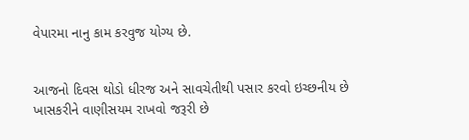વેપારમા નાનુ કામ કરવુજ યોગ્ય છે.


આજનો દિવસ થોડો ધીરજ અને સાવચેતીથી પસાર કરવો ઇચ્છનીય છે ખાસકરીને વાણીસયમ રાખવો જરૂરી છે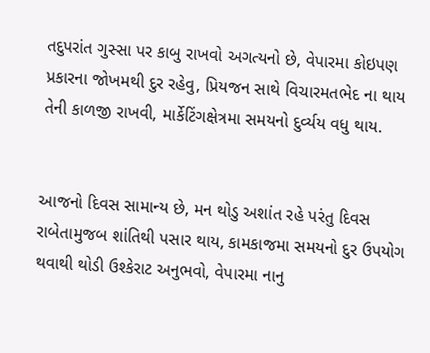તદુપરાંત ગુસ્સા પર કાબુ રાખવો અગત્યનો છે, વેપારમા કોઇપણ પ્રકારના જોખમથી દુર રહેવુ, પ્રિયજન સાથે વિચારમતભેદ ના થાય તેની કાળજી રાખવી, માર્કેટિંગક્ષેત્રમા સમયનો દુર્વ્યય વધુ થાય.


આજનો દિવસ સામાન્ય છે, મન થોડુ અશાંત રહે પરંતુ દિવસ રાબેતામુજબ શાંતિથી પસાર થાય, કામકાજમા સમયનો દુર ઉપયોગ થવાથી થોડી ઉશ્કેરાટ અનુભવો, વેપારમા નાનુ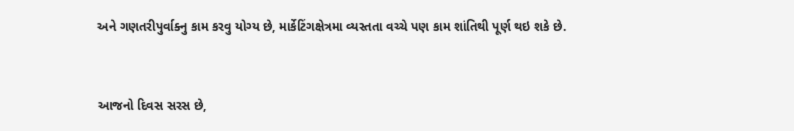અને ગણતરીપુર્વાક્નુ કામ કરવુ યોગ્ય છે, માર્કેટિંગક્ષેત્રમા વ્યસ્તતા વચ્ચે પણ કામ શાંતિથી પૂર્ણ થઇ શકે છે.


આજનો દિવસ સરસ છે,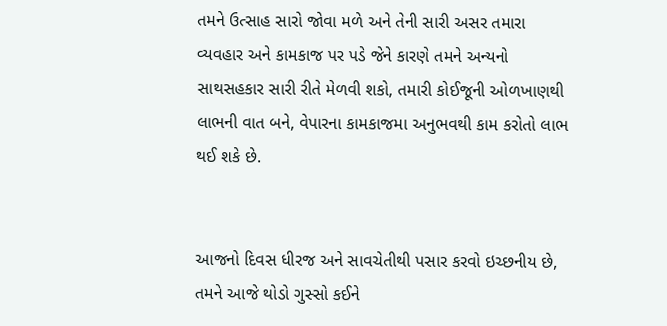તમને ઉત્સાહ સારો જોવા મળે અને તેની સારી અસર તમારા વ્યવહાર અને કામકાજ પર પડે જેને કારણે તમને અન્યનો સાથસહકાર સારી રીતે મેળવી શકો, તમારી કોઈજૂની ઓળખાણથી લાભની વાત બને, વેપારના કામકાજમા અનુભવથી કામ કરોતો લાભ થઈ શકે છે.


આજનો દિવસ ધીરજ અને સાવચેતીથી પસાર કરવો ઇચ્છનીય છે, તમને આજે થોડો ગુસ્સો કઈને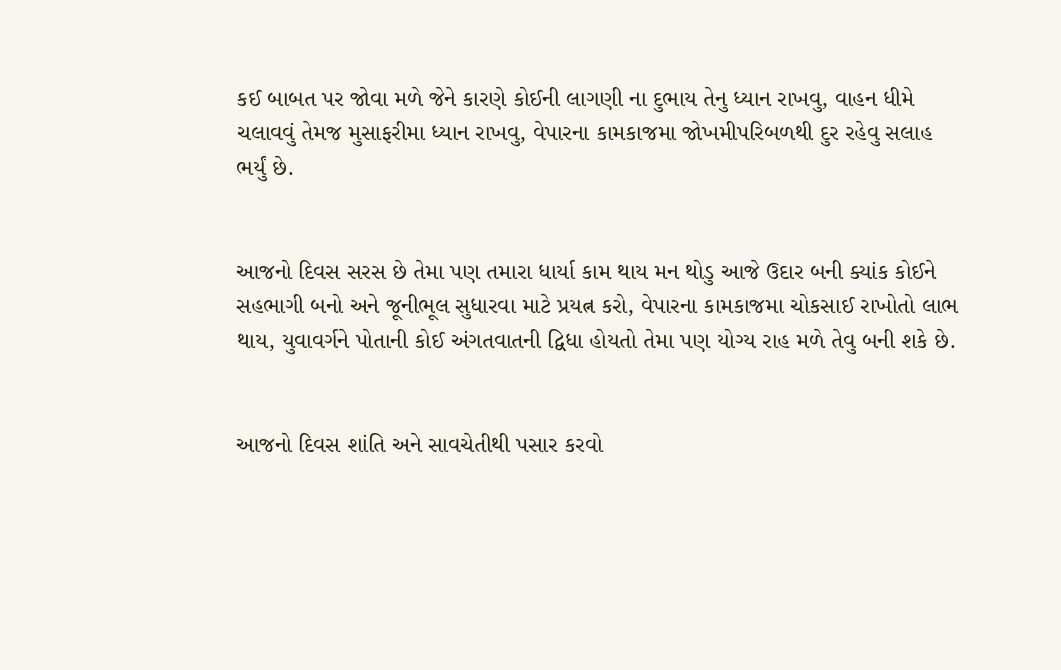કઈ બાબત પર જોવા મળે જેને કારણે કોઈની લાગણી ના દુભાય તેનુ ધ્યાન રાખવુ, વાહન ધીમે ચલાવવું તેમજ મુસાફરીમા ધ્યાન રાખવુ, વેપારના કામકાજમા જોખમીપરિબળથી દુર રહેવુ સલાહ ભર્યું છે.


આજનો દિવસ સરસ છે તેમા પણ તમારા ધાર્યા કામ થાય મન થોડુ આજે ઉદાર બની ક્યાંક કોઈને સહભાગી બનો અને જૂનીભૂલ સુધારવા માટે પ્રયત્ન કરો, વેપારના કામકાજમા ચોકસાઈ રાખોતો લાભ થાય, યુવાવર્ગને પોતાની કોઈ અંગતવાતની દ્વિધા હોયતો તેમા પણ યોગ્ય રાહ મળે તેવુ બની શકે છે.


આજનો દિવસ શાંતિ અને સાવચેતીથી પસાર કરવો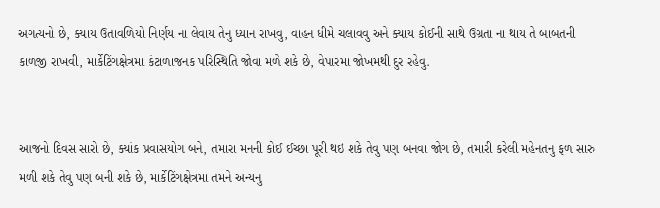અગત્યનો છે, ક્યાય ઉતાવળિયો નિર્ણય ના લેવાય તેનુ ધ્યાન રાખવુ, વાહન ધીમે ચલાવવુ અને ક્યાય કોઈની સાથે ઉગ્રતા ના થાય તે બાબતની કાળજી રાખવી, માર્કેટિંગક્ષેત્રમા કંટાળાજનક પરિસ્થિતિ જોવા મળે શકે છે, વેપારમા જોખમથી દુર રહેવુ.


આજનો દિવસ સારો છે, ક્યાંક પ્રવાસયોગ બને, તમારા મનની કોઈ ઈચ્છા પૂરી થઇ શકે તેવુ પણ બનવા જોગ છે, તમારી કરેલી મહેનતનુ ફળ સારુ મળી શકે તેવુ પણ બની શકે છે, માર્કેટિંગક્ષેત્રમા તમને અન્યનુ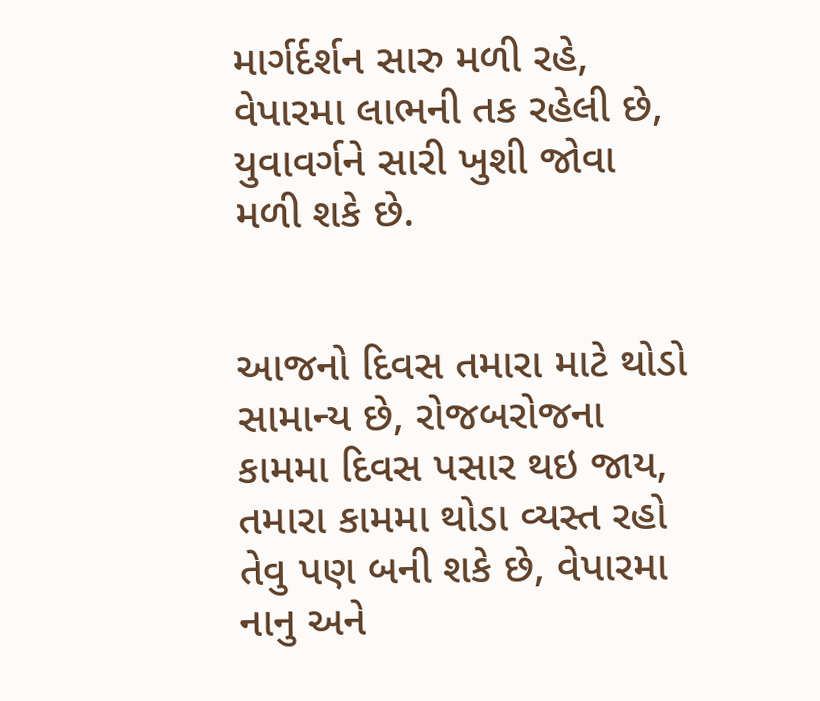માર્ગર્દર્શન સારુ મળી રહે, વેપારમા લાભની તક રહેલી છે, યુવાવર્ગને સારી ખુશી જોવા મળી શકે છે.


આજનો દિવસ તમારા માટે થોડો સામાન્ય છે, રોજબરોજના કામમા દિવસ પસાર થઇ જાય, તમારા કામમા થોડા વ્યસ્ત રહો તેવુ પણ બની શકે છે, વેપારમા નાનુ અને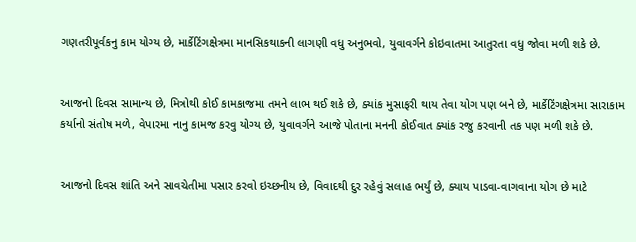ગણતરીપૂર્વકનુ કામ યોગ્ય છે, માર્કેટિંગક્ષેત્રમા માનસિકથાકની લાગણી વધુ અનુભવો, યુવાવર્ગને કોઇવાતમા આતુરતા વધુ જોવા મળી શકે છે.


આજનો દિવસ સામાન્ય છે, મિત્રોથી કોઈ કામકાજમા તમને લાભ થઈ શકે છે, ક્યાંક મુસાફરી થાય તેવા યોગ પણ બને છે, માર્કેટિંગક્ષેત્રમા સારાકામ કર્યાનો સંતોષ મળે, વેપારમા નાનુ કામજ કરવુ યોગ્ય છે, યુવાવર્ગને આજે પોતાના મનની કોઈવાત ક્યાંક રજુ કરવાની તક પણ મળી શકે છે.


આજનો દિવસ શાંતિ અને સાવચેતીમા પસાર કરવો ઇચ્છનીય છે, વિવાદથી દુર રહેવું સલાહ ભર્યું છે, ક્યાય પાડવા-વાગવાના યોગ છે માટે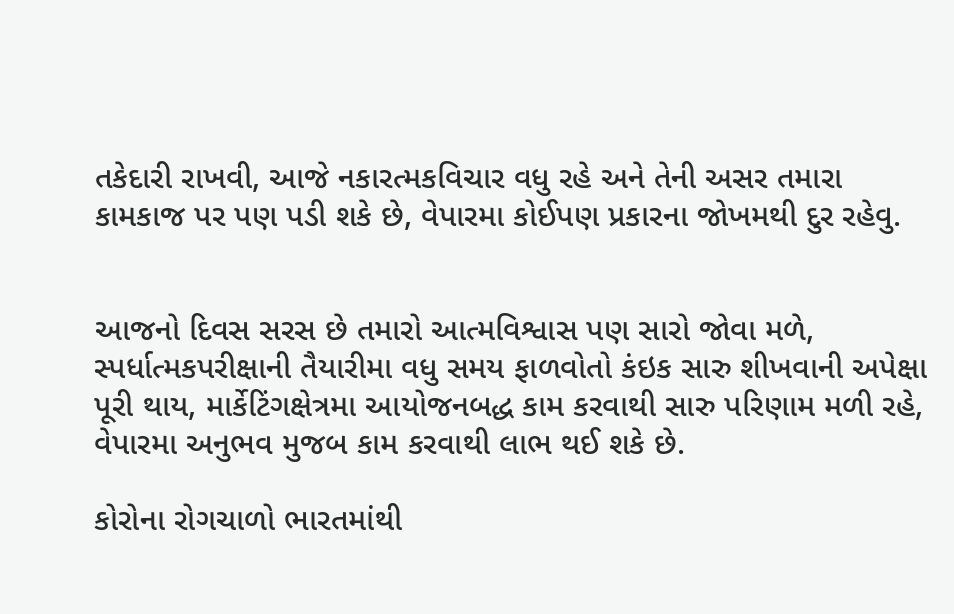તકેદારી રાખવી, આજે નકારત્મકવિચાર વધુ રહે અને તેની અસર તમારા કામકાજ પર પણ પડી શકે છે, વેપારમા કોઈપણ પ્રકારના જોખમથી દુર રહેવુ.


આજનો દિવસ સરસ છે તમારો આત્મવિશ્વાસ પણ સારો જોવા મળે, સ્પર્ધાત્મકપરીક્ષાની તૈયારીમા વધુ સમય ફાળવોતો કંઇક સારુ શીખવાની અપેક્ષા પૂરી થાય, માર્કેટિંગક્ષેત્રમા આયોજનબદ્ધ કામ કરવાથી સારુ પરિણામ મળી રહે, વેપારમા અનુભવ મુજબ કામ કરવાથી લાભ થઈ શકે છે.

કોરોના રોગચાળો ભારતમાંથી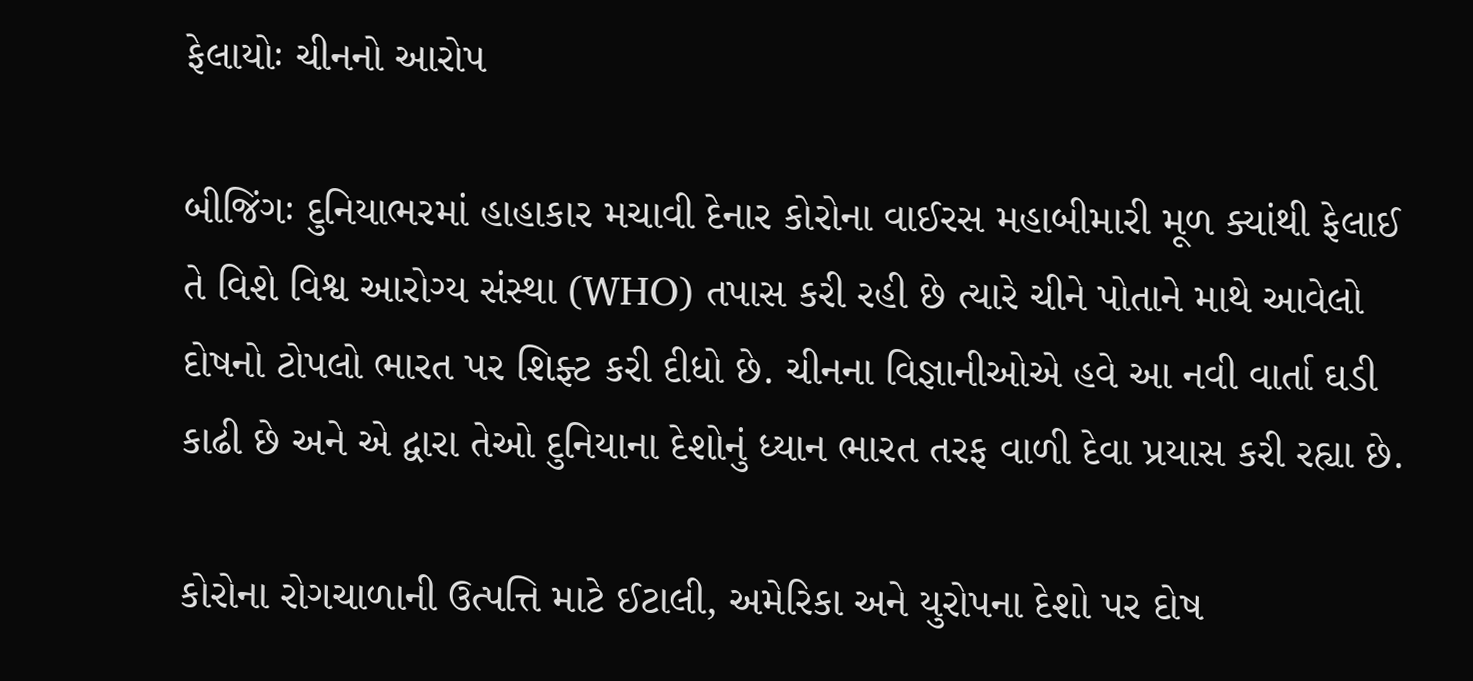ફેલાયોઃ ચીનનો આરોપ

બીજિંગઃ દુનિયાભરમાં હાહાકાર મચાવી દેનાર કોરોના વાઈરસ મહાબીમારી મૂળ ક્યાંથી ફેલાઈ તે વિશે વિશ્વ આરોગ્ય સંસ્થા (WHO) તપાસ કરી રહી છે ત્યારે ચીને પોતાને માથે આવેલો દોષનો ટોપલો ભારત પર શિફ્ટ કરી દીધો છે. ચીનના વિજ્ઞાનીઓએ હવે આ નવી વાર્તા ઘડી કાઢી છે અને એ દ્વારા તેઓ દુનિયાના દેશોનું ધ્યાન ભારત તરફ વાળી દેવા પ્રયાસ કરી રહ્યા છે.

કોરોના રોગચાળાની ઉત્પત્તિ માટે ઈટાલી, અમેરિકા અને યુરોપના દેશો પર દોષ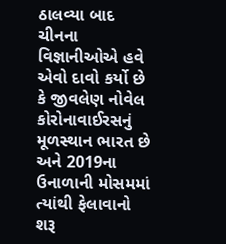ઠાલવ્યા બાદ ચીનના વિજ્ઞાનીઓએ હવે એવો દાવો કર્યો છે કે જીવલેણ નોવેલ કોરોનાવાઈરસનું મૂળસ્થાન ભારત છે અને 2019ના ઉનાળાની મોસમમાં ત્યાંથી ફેલાવાનો શરૂ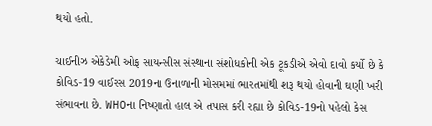થયો હતો.

ચાઈનીઝ એકેડેમી ઓફ સાયન્સીસ સંસ્થાના સંશોધકોની એક ટૂકડીએ એવો દાવો કર્યો છે કે કોવિડ-19 વાઈરસ 2019ના ઉનાળાની મોસમમાં ભારતમાંથી શરૂ થયો હોવાની ઘણી ખરી સંભાવના છે. WHOના નિષ્ણાતો હાલ એ તપાસ કરી રહ્યા છે કોવિડ-19નો પહેલો કેસ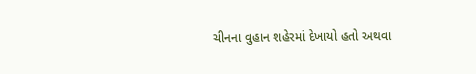ચીનના વુહાન શહેરમાં દેખાયો હતો અથવા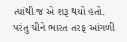ત્યાંથી જ એ શરૂ થયો હતો. પરંતુ ચીને ભારત તરફ આંગળી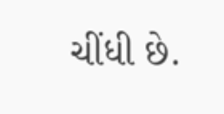ચીંધી છે.